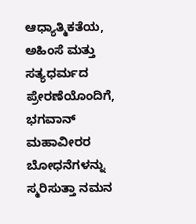ಆಧ್ಯಾತ್ಮಿಕತೆಯ, ಅಹಿಂಸೆ ಮತ್ತು ಸತ್ಯಧರ್ಮದ ಪ್ರೇರಣೆಯೊಂದಿಗೆ, ಭಗವಾನ್ ಮಹಾವೀರರ ಬೋಧನೆಗಳನ್ನು ಸ್ಮರಿಸುತ್ತಾ ನಮನ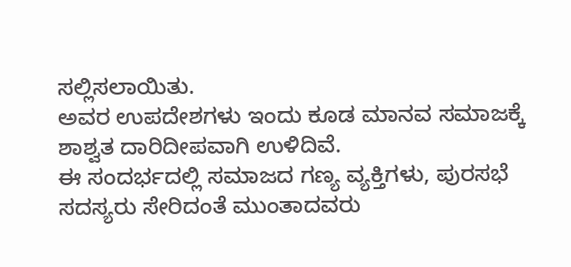ಸಲ್ಲಿಸಲಾಯಿತು.
ಅವರ ಉಪದೇಶಗಳು ಇಂದು ಕೂಡ ಮಾನವ ಸಮಾಜಕ್ಕೆ ಶಾಶ್ವತ ದಾರಿದೀಪವಾಗಿ ಉಳಿದಿವೆ.
ಈ ಸಂದರ್ಭದಲ್ಲಿ ಸಮಾಜದ ಗಣ್ಯ ವ್ಯಕ್ತಿಗಳು, ಪುರಸಭೆ ಸದಸ್ಯರು ಸೇರಿದಂತೆ ಮುಂತಾದವರು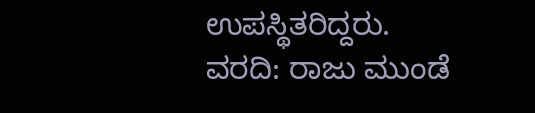ಉಪಸ್ಥಿತರಿದ್ದರು.
ವರದಿ: ರಾಜು ಮುಂಡೆ